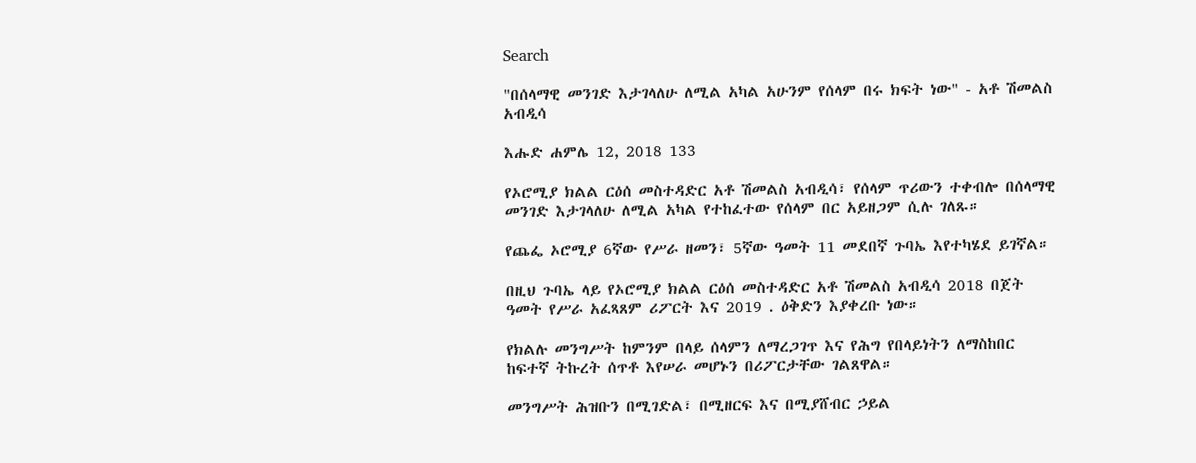Search

"በሰላማዊ መንገድ እታገላለሁ ለሚል አካል አሁንም የሰላም በሩ ክፍት ነው" - አቶ ሽመልስ አብዲሳ

እሑድ ሐምሌ 12, 2018 133

የኦሮሚያ ክልል ርዕሰ መስተዳድር አቶ ሽመልስ አብዲሳ፣ የሰላም ጥሪውን ተቀብሎ በሰላማዊ መንገድ እታገላለሁ ለሚል አካል የተከፈተው የሰላም በር አይዘጋም ሲሉ ገለጹ።

የጨፌ ኦሮሚያ 6ኛው የሥራ ዘመን፣ 5ኛው ዓመት 11 መደበኛ ጉባኤ እየተካሄደ ይገኛል።

በዚህ ጉባኤ ላይ የኦሮሚያ ክልል ርዕሰ መስተዳድር አቶ ሽመልስ አብዲሳ 2018 በጀት ዓመት የሥራ አፈጻጸም ሪፖርት እና 2019 . ዕቅድን እያቀረቡ ነው።

የክልሉ መንግሥት ከምንም በላይ ሰላምን ለማረጋገጥ እና የሕግ የበላይነትን ለማስከበር ከፍተኛ ትኩረት ሰጥቶ እየሠራ መሆኑን በሪፖርታቸው ገልጸዋል።

መንግሥት ሕዝቡን በሚገድል፣ በሚዘርፍ እና በሚያሸብር ኃይል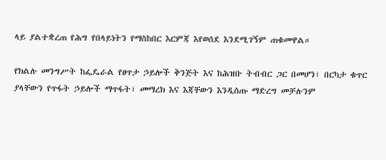ላይ ያልተቋረጠ የሕግ የበላይነትን የማስከበር እርምጃ እየወሰደ እንደሚገኝም ጠቁመዋል።

የክልሉ መንግሥት ከፌዴራል የፀጥታ ኃይሎች ቅንጅት እና ከሕዝቡ ትብብር ጋር በመሆን፣ በርካታ ቁጥር ያላቸውን የጥፋት ኃይሎች ማጥፋት፣ መማረክ እና እጃቸውን እንዲሰጡ ማድረግ መቻሉንም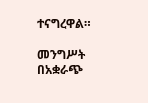ተናግረዋል።

መንግሥት በአቋራጭ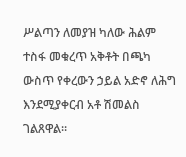ሥልጣን ለመያዝ ካለው ሕልም ተስፋ መቁረጥ አቅቶት በጫካ ውስጥ የቀረውን ኃይል አድኖ ለሕግ እንደሚያቀርብ አቶ ሽመልስ ገልጸዋል።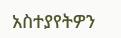አስተያየትዎን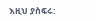እዚህ ያስፍሩ: